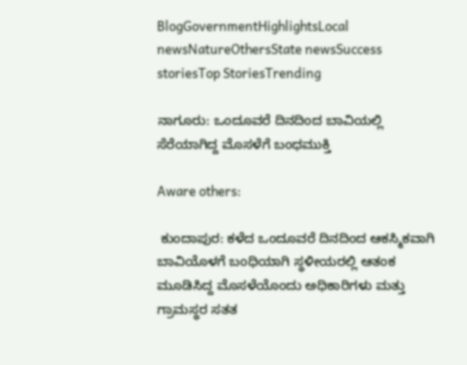BlogGovernmentHighlightsLocal newsNatureOthersState newsSuccess storiesTop StoriesTrending

ನಾಗೂರು: ಒಂದೂವರೆ ದಿನದಿಂದ ಬಾವಿಯಲ್ಲಿ ಸೆರೆಯಾಗಿದ್ದ ಮೊಸಳೆಗೆ ಬಂಧಮುಕ್ತಿ

Aware others:

 ಕುಂದಾಪುರ: ಕಳೆದ ಒಂದೂವರೆ ದಿನದಿಂದ ಆಕಸ್ಮಿಕವಾಗಿ ಬಾವಿಯೊಳಗೆ ಬಂಧಿಯಾಗಿ ಸ್ಥಳೀಯರಲ್ಲಿ ಆತಂಕ ಮೂಡಿಸಿದ್ದ ಮೊಸಳೆಯೊಂದು ಅಧಿಕಾರಿಗಳು ಮತ್ತು ಗ್ರಾಮಸ್ಥರ ಸತತ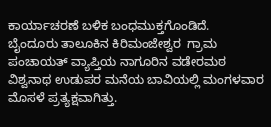ಕಾರ್ಯಾಚರಣೆ ಬಳಿಕ ಬಂಧಮುಕ್ತಗೊಂಡಿದೆ.  ಬೈಂದೂರು ತಾಲೂಕಿನ ಕಿರಿಮಂಜೇಶ್ವರ  ಗ್ರಾಮ ಪಂಚಾಯತ್ ವ್ಯಾಪ್ತಿಯ ನಾಗೂರಿನ ವಡೇರಮಠ ವಿಶ್ವನಾಥ ಉಡುಪರ ಮನೆಯ ಬಾವಿಯಲ್ಲಿ ಮಂಗಳವಾರ ಮೊಸಳೆ ಪ್ರತ್ಯಕ್ಷವಾಗಿತ್ತು.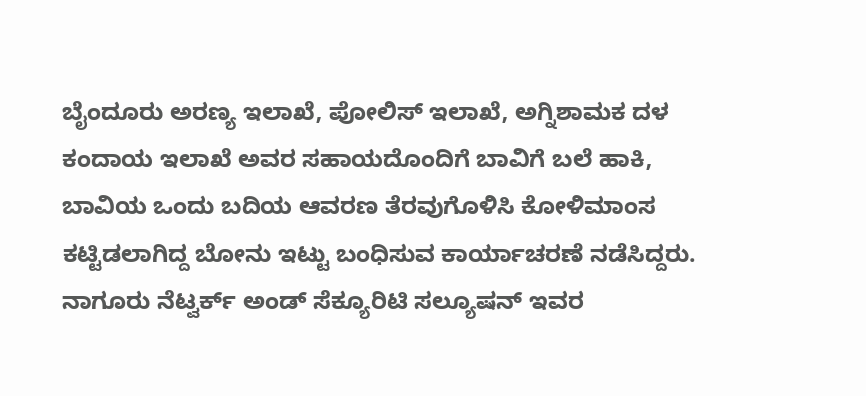ಬೈಂದೂರು ಅರಣ್ಯ ಇಲಾಖೆ, ಪೋಲಿಸ್ ಇಲಾಖೆ, ಅಗ್ನಿಶಾಮಕ ದಳ ಕಂದಾಯ ಇಲಾಖೆ ಅವರ ಸಹಾಯದೊಂದಿಗೆ ಬಾವಿಗೆ ಬಲೆ ಹಾಕಿ, ಬಾವಿಯ ಒಂದು ಬದಿಯ ಆವರಣ ತೆರವುಗೊಳಿಸಿ ಕೋಳಿಮಾಂಸ ಕಟ್ಟಿಡಲಾಗಿದ್ದ ಬೋನು ಇಟ್ಟು ಬಂಧಿಸುವ ಕಾರ್ಯಾಚರಣೆ ನಡೆಸಿದ್ದರು. ನಾಗೂರು ನೆಟ್ವರ್ಕ್ ಅಂಡ್ ಸೆಕ್ಯೂರಿಟಿ ಸಲ್ಯೂಷನ್ ಇವರ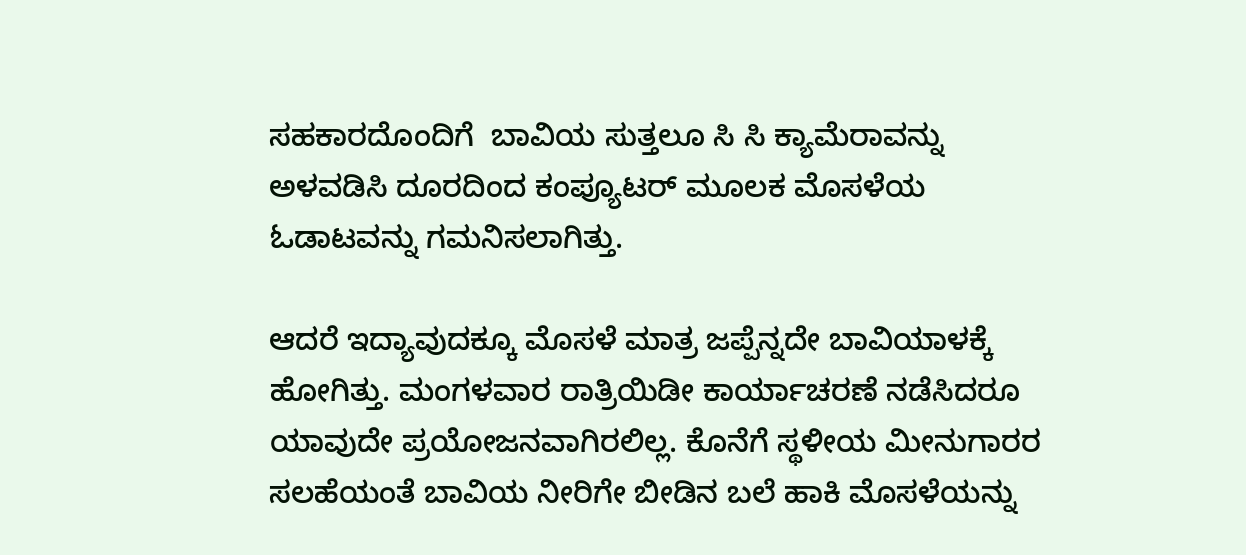ಸಹಕಾರದೊಂದಿಗೆ  ಬಾವಿಯ ಸುತ್ತಲೂ ಸಿ ಸಿ ಕ್ಯಾಮೆರಾವನ್ನು ಅಳವಡಿಸಿ ದೂರದಿಂದ ಕಂಪ್ಯೂಟರ್ ಮೂಲಕ ಮೊಸಳೆಯ ಓಡಾಟವನ್ನು ಗಮನಿಸಲಾಗಿತ್ತು.

ಆದರೆ ಇದ್ಯಾವುದಕ್ಕೂ ಮೊಸಳೆ ಮಾತ್ರ ಜಪ್ಪೆನ್ನದೇ ಬಾವಿಯಾಳಕ್ಕೆ ಹೋಗಿತ್ತು. ಮಂಗಳವಾರ ರಾತ್ರಿಯಿಡೀ ಕಾರ್ಯಾಚರಣೆ ನಡೆಸಿದರೂ ಯಾವುದೇ ಪ್ರಯೋಜನವಾಗಿರಲಿಲ್ಲ. ಕೊನೆಗೆ ಸ್ಥಳೀಯ ಮೀನುಗಾರರ ಸಲಹೆಯಂತೆ ಬಾವಿಯ ನೀರಿಗೇ ಬೀಡಿನ ಬಲೆ ಹಾಕಿ ಮೊಸಳೆಯನ್ನು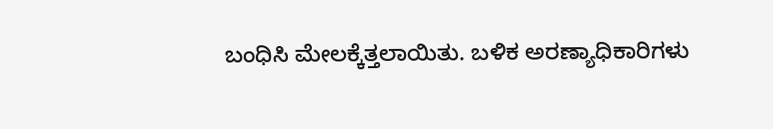ಬಂಧಿಸಿ ಮೇಲಕ್ಕೆತ್ತಲಾಯಿತು. ಬಳಿಕ ಅರಣ್ಯಾಧಿಕಾರಿಗಳು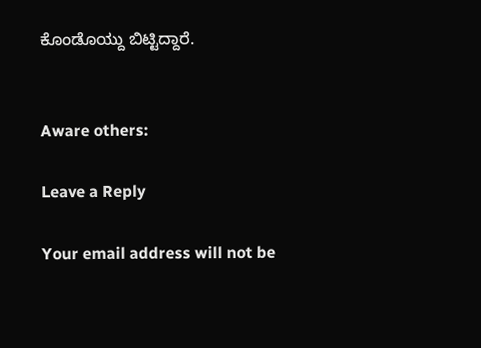ಕೊಂಡೊಯ್ದು ಬಿಟ್ಟಿದ್ದಾರೆ.


Aware others:

Leave a Reply

Your email address will not be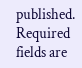published. Required fields are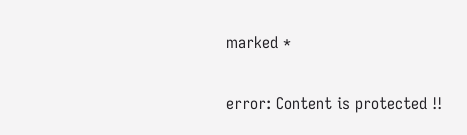marked *

error: Content is protected !!